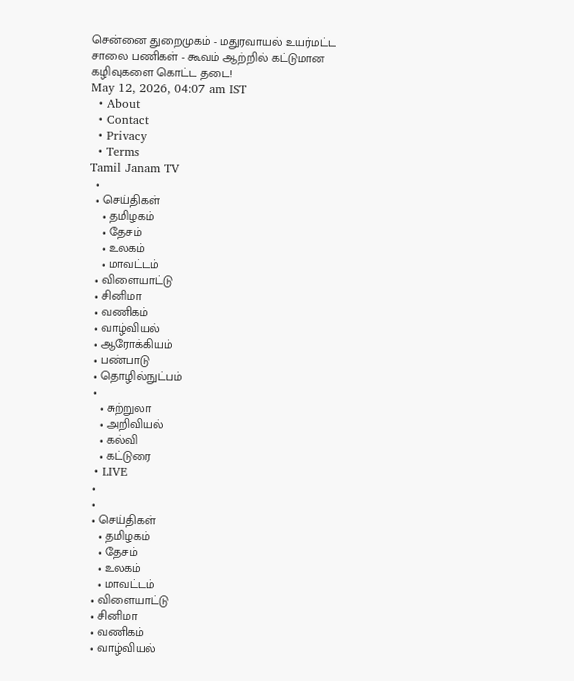சென்னை துறைமுகம் - மதுரவாயல் உயர்மட்ட சாலை பணிகள் - கூவம் ஆற்றில் கட்டுமான கழிவுகளை கொட்ட தடை!
May 12, 2026, 04:07 am IST
  • About
  • Contact
  • Privacy
  • Terms
Tamil Janam TV
  •
  • செய்திகள்
    • தமிழகம்
    • தேசம்
    • உலகம்
    • மாவட்டம்
  • விளையாட்டு
  • சினிமா
  • வணிகம்
  • வாழ்வியல்
  • ஆரோக்கியம்
  • பண்பாடு
  • தொழில்நுட்பம்
  •
    • சுற்றுலா
    • அறிவியல்
    • கல்வி
    • கட்டுரை
  • LIVE
  •
  •
  • செய்திகள்
    • தமிழகம்
    • தேசம்
    • உலகம்
    • மாவட்டம்
  • விளையாட்டு
  • சினிமா
  • வணிகம்
  • வாழ்வியல்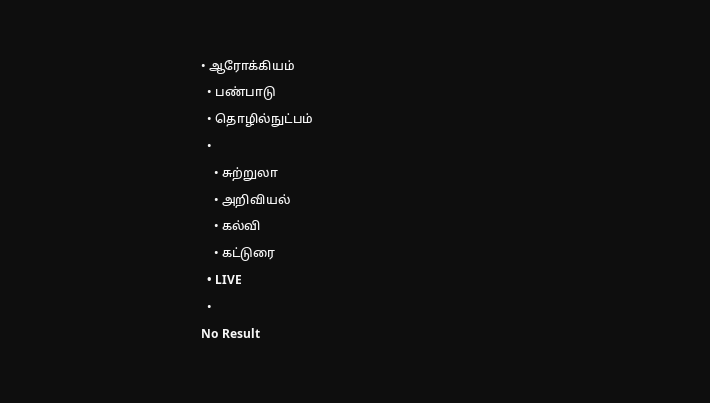• ஆரோக்கியம்
  • பண்பாடு
  • தொழில்நுட்பம்
  •
    • சுற்றுலா
    • அறிவியல்
    • கல்வி
    • கட்டுரை
  • LIVE
  •
No Result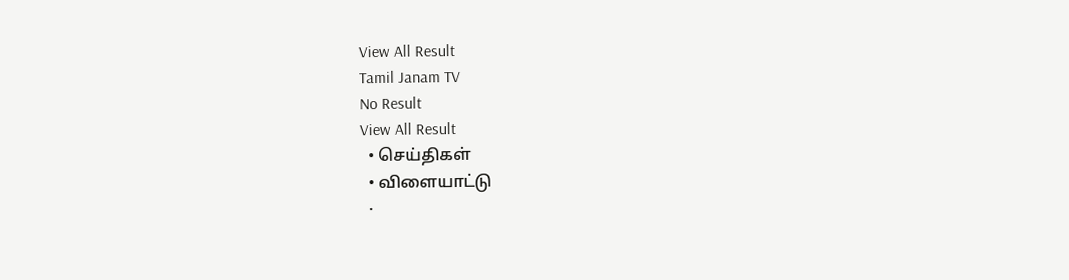View All Result
Tamil Janam TV
No Result
View All Result
  • செய்திகள்
  • விளையாட்டு
  •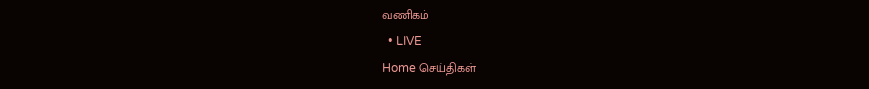வணிகம்
  • LIVE
Home செய்திகள்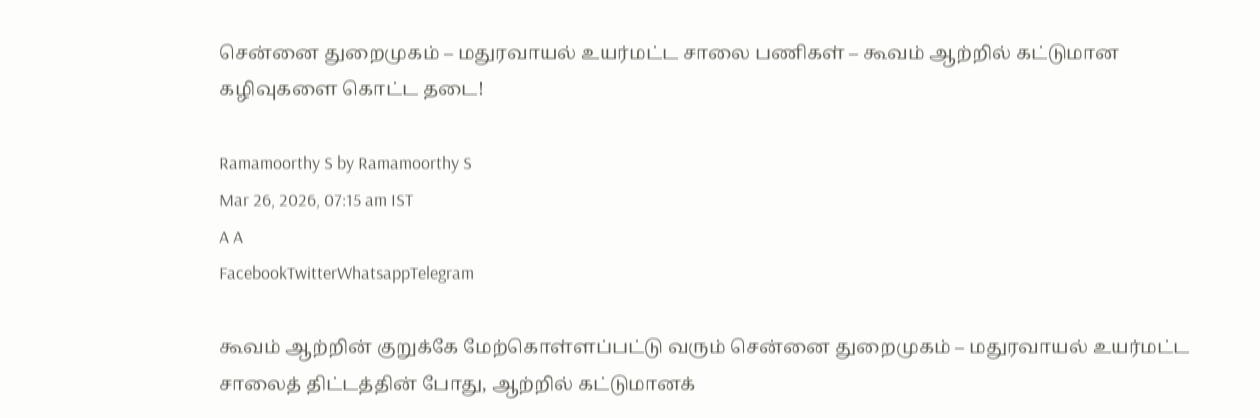சென்னை துறைமுகம் – மதுரவாயல் உயர்மட்ட சாலை பணிகள் – கூவம் ஆற்றில் கட்டுமான கழிவுகளை கொட்ட தடை!

Ramamoorthy S by Ramamoorthy S
Mar 26, 2026, 07:15 am IST
A A
FacebookTwitterWhatsappTelegram

கூவம் ஆற்றின் குறுக்கே மேற்கொள்ளப்பட்டு வரும் சென்னை துறைமுகம் – மதுரவாயல் உயர்மட்ட சாலைத் திட்டத்தின் போது, ஆற்றில் கட்டுமானக்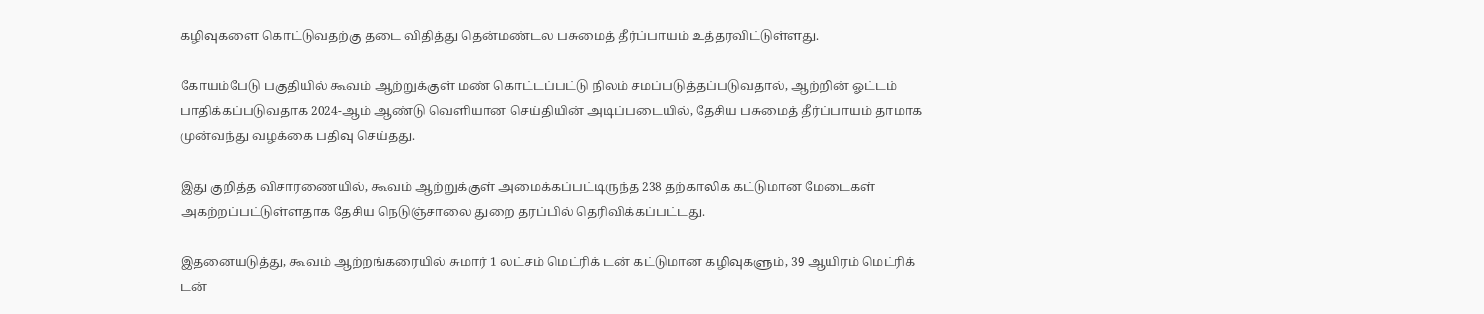கழிவுகளை கொட்டுவதற்கு தடை விதித்து தென்மண்டல பசுமைத் தீர்ப்பாயம் உத்தரவிட்டுள்ளது.

கோயம்பேடு பகுதியில் கூவம் ஆற்றுக்குள் மண் கொட்டப்பட்டு நிலம் சமப்படுத்தப்படுவதால், ஆற்றின் ஓட்டம் பாதிக்கப்படுவதாக 2024-ஆம் ஆண்டு வெளியான செய்தியின் அடிப்படையில், தேசிய பசுமைத் தீர்ப்பாயம் தாமாக முன்வந்து வழக்கை பதிவு செய்தது.

இது குறித்த விசாரணையில், கூவம் ஆற்றுக்குள் அமைக்கப்பட்டிருந்த 238 தற்காலிக கட்டுமான மேடைகள் அகற்றப்பட்டுள்ளதாக தேசிய நெடுஞ்சாலை துறை தரப்பில் தெரிவிக்கப்பட்டது.

இதனையடுத்து, கூவம் ஆற்றங்கரையில் சுமார் 1 லட்சம் மெட்ரிக் டன் கட்டுமான கழிவுகளும், 39 ஆயிரம் மெட்ரிக் டன்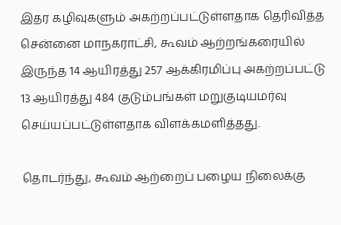இதர கழிவுகளும் அகற்றப்பட்டுள்ளதாக தெரிவித்த சென்னை மாநகராட்சி, கூவம் ஆற்றங்கரையில் இருந்த 14 ஆயிரத்து 257 ஆக்கிரமிப்பு அகற்றப்பட்டு 13 ஆயிரத்து 484 குடும்பங்கள் மறுகுடியமர்வு செய்யப்பட்டுள்ளதாக விளக்கமளித்தது.

தொடர்ந்து, கூவம் ஆற்றைப் பழைய நிலைக்கு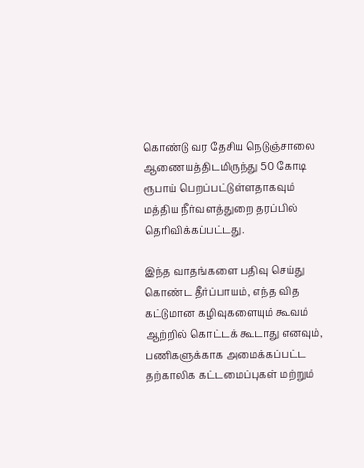கொண்டு வர தேசிய நெடுஞ்சாலை ஆணையத்திடமிருந்து 50 கோடி ரூபாய் பெறப்பட்டுள்ளதாகவும் மத்திய நீர்வளத்துறை தரப்பில் தெரிவிக்கப்பட்டது.

இந்த வாதங்களை பதிவு செய்து கொண்ட தீர்ப்பாயம், எந்த வித கட்டுமான கழிவுகளையும் கூவம் ஆற்றில் கொட்டக் கூடாது எனவும், பணிகளுக்காக அமைக்கப்பட்ட தற்காலிக கட்டமைப்புகள் மற்றும்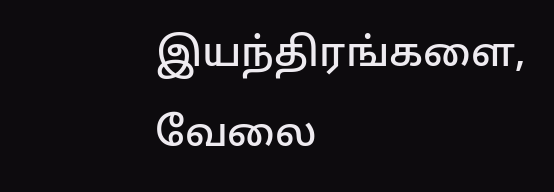இயந்திரங்களை, வேலை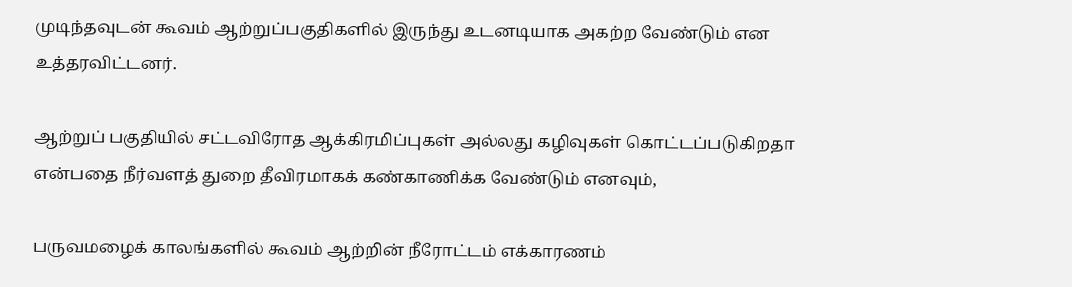முடிந்தவுடன் கூவம் ஆற்றுப்பகுதிகளில் இருந்து உடனடியாக அகற்ற வேண்டும் என உத்தரவிட்டனர்.

ஆற்றுப் பகுதியில் சட்டவிரோத ஆக்கிரமிப்புகள் அல்லது கழிவுகள் கொட்டப்படுகிறதா என்பதை நீர்வளத் துறை தீவிரமாகக் கண்காணிக்க வேண்டும் எனவும்,

பருவமழைக் காலங்களில் கூவம் ஆற்றின் நீரோட்டம் எக்காரணம்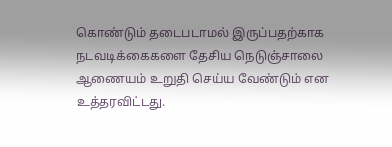கொண்டும் தடைபடாமல் இருப்பதற்காக நடவடிக்கைகளை தேசிய நெடுஞ்சாலை ஆணையம் உறுதி செய்ய வேண்டும் என உத்தரவிட்டது.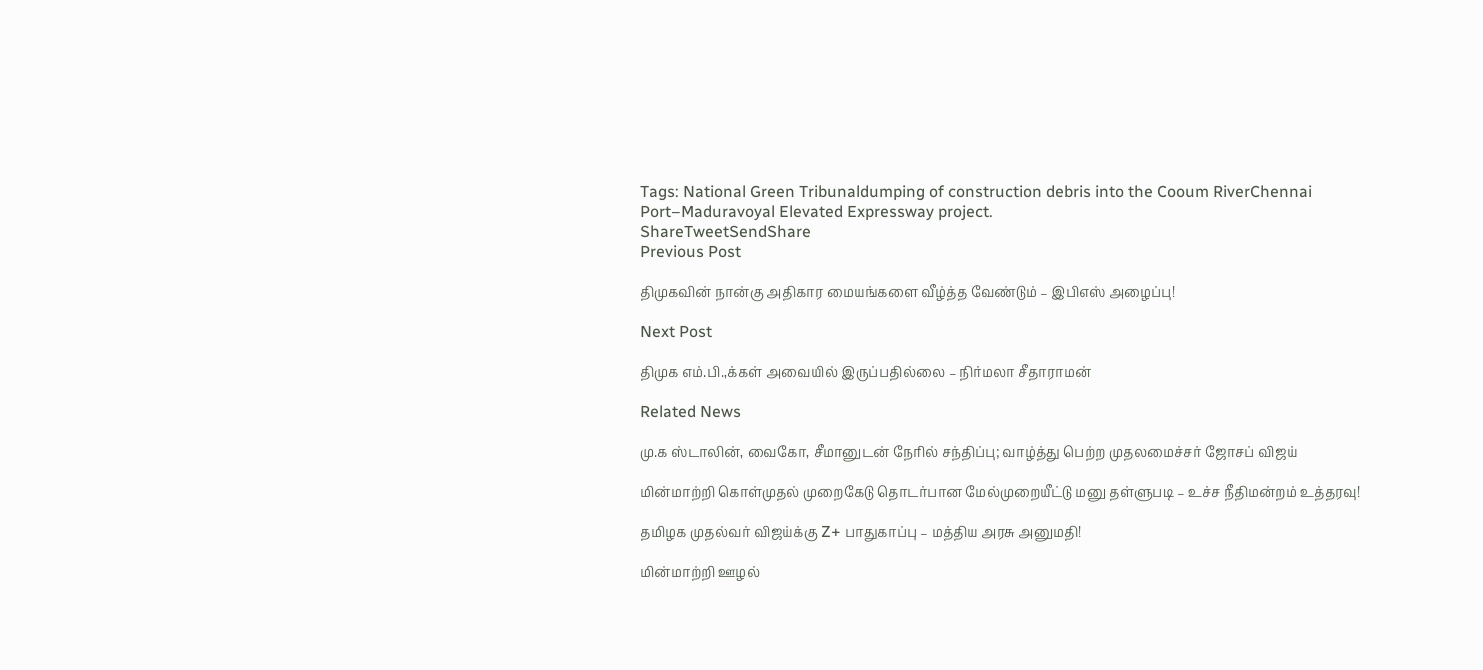Tags: National Green Tribunaldumping of construction debris into the Cooum RiverChennai Port–Maduravoyal Elevated Expressway project.
ShareTweetSendShare
Previous Post

திமுகவின் நான்கு அதிகார மையங்களை வீழ்த்த வேண்டும் – இபிஎஸ் அழைப்பு!

Next Post

திமுக எம்.பி.,க்கள் அவையில் இருப்பதில்லை – நிர்மலா சீதாராமன்

Related News

மு.க ஸ்டாலின், வைகோ, சீமானுடன் நேரில் சந்திப்பு; வாழ்த்து பெற்ற முதலமைச்சர் ஜோசப் விஜய்

மின்மாற்றி கொள்முதல் முறைகேடு தொடர்பான மேல்முறையீட்டு மனு தள்ளுபடி – உச்ச நீதிமன்றம் உத்தரவு!

தமிழக முதல்வர் விஜய்க்கு Z+ பாதுகாப்பு – மத்திய அரசு அனுமதி!

மின்மாற்றி ஊழல்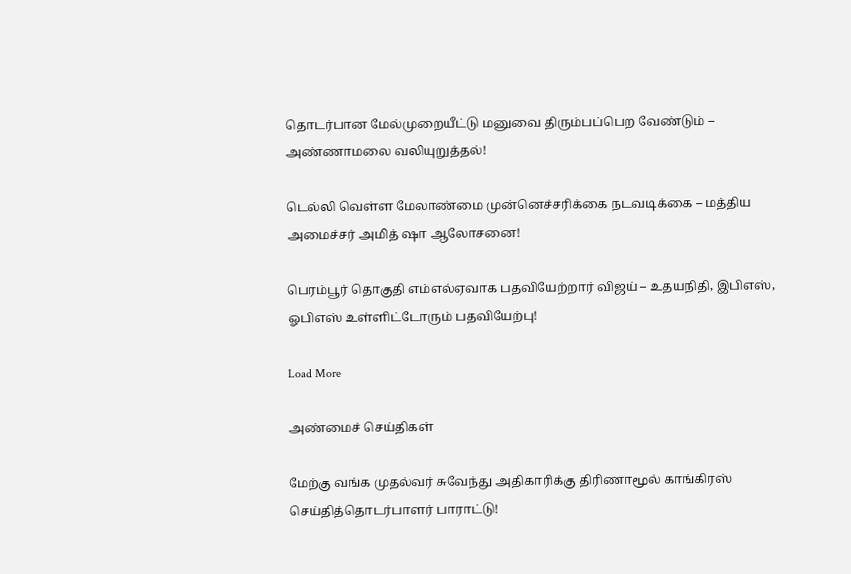தொடர்பான மேல்முறையீட்டு மனுவை திரும்பப்பெற வேண்டும் – அண்ணாமலை வலியுறுத்தல்!

டெல்லி வெள்ள மேலாண்மை முன்னெச்சரிக்கை நடவடிக்கை – மத்திய அமைச்சர் அமித் ஷா ஆலோசனை!

பெரம்பூர் தொகுதி எம்எல்ஏவாக பதவியேற்றார் விஜய் – உதயநிதி, இபிஎஸ், ஓபிஎஸ் உள்ளிட்டோரும் பதவியேற்பு!

Load More

அண்மைச் செய்திகள்

மேற்கு வங்க முதல்வர் சுவேந்து அதிகாரிக்கு திரிணாமூல் காங்கிரஸ் செய்தித்தொடர்பாளர் பாராட்டு!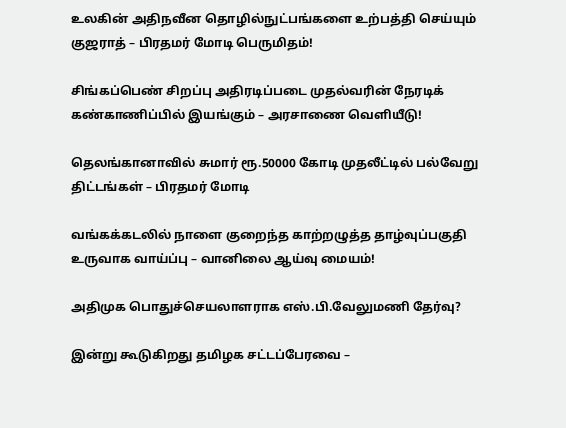உலகின் அதிநவீன தொழில்நுட்பங்களை உற்பத்தி செய்யும் குஜராத் – பிரதமர் மோடி பெருமிதம்!

சிங்கப்பெண் சிறப்பு அதிரடிப்படை முதல்வரின் நேரடிக் கண்காணிப்பில் இயங்கும் – அரசாணை வெளியீடு!

தெலங்கானாவில் சுமார் ரூ.50000 கோடி முதலீட்டில் பல்வேறு திட்டங்கள் – பிரதமர் மோடி

வங்கக்கடலில் நாளை குறைந்த காற்றழுத்த தாழ்வுப்பகுதி உருவாக வாய்ப்பு – வானிலை ஆய்வு மையம்!

அதிமுக பொதுச்செயலாளராக எஸ்.பி.வேலுமணி தேர்வு?

இன்று கூடுகிறது தமிழக சட்டப்பேரவை –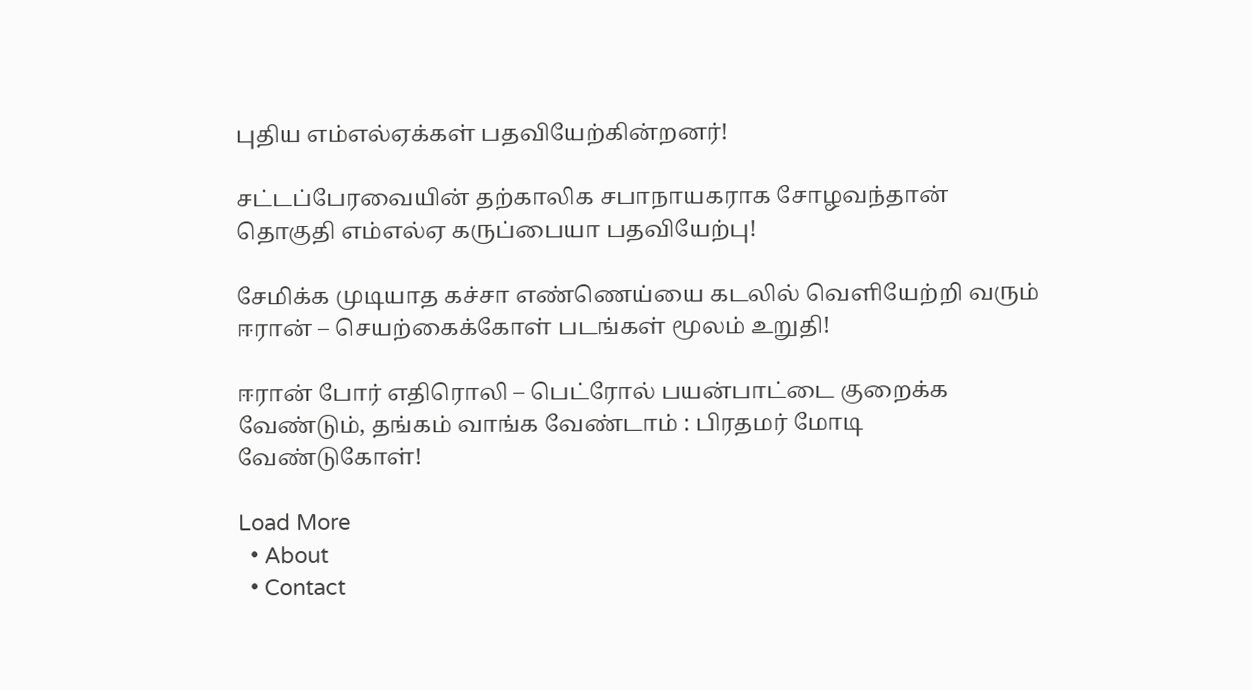புதிய எம்எல்ஏக்கள் பதவியேற்கின்றனர்!

சட்டப்பேரவையின் தற்காலிக சபாநாயகராக சோழவந்தான் தொகுதி எம்எல்ஏ கருப்பையா பதவியேற்பு!

சேமிக்க முடியாத கச்சா எண்ணெய்யை கடலில் வெளியேற்றி வரும் ஈரான் – செயற்கைக்கோள் படங்கள் மூலம் உறுதி!

ஈரான் போர் எதிரொலி – பெட்ரோல் பயன்பாட்டை குறைக்க வேண்டும், தங்கம் வாங்க வேண்டாம் : பிரதமர் மோடி வேண்டுகோள்!

Load More
  • About
  • Contact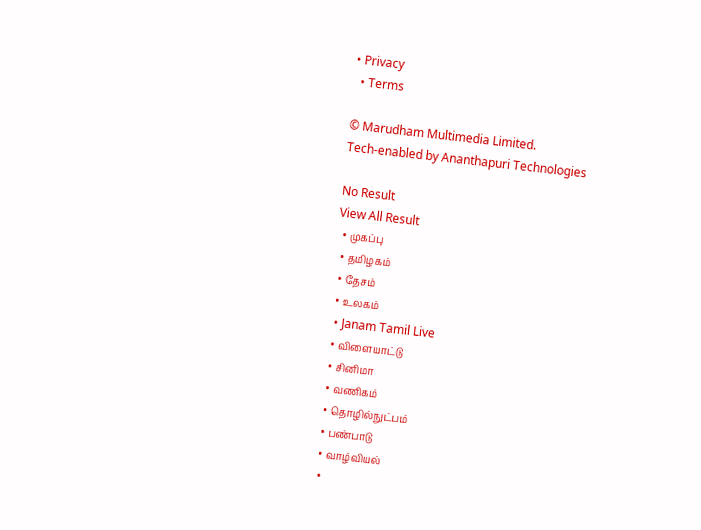• Privacy
  • Terms

© Marudham Multimedia Limited.
Tech-enabled by Ananthapuri Technologies

No Result
View All Result
  • முகப்பு
  • தமிழகம்
  • தேசம்
  • உலகம்
  • Janam Tamil Live
  • விளையாட்டு
  • சினிமா
  • வணிகம்
  • தொழில்நுட்பம்
  • பண்பாடு
  • வாழ்வியல்
  •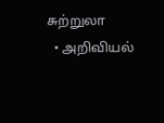சுற்றுலா
  • அறிவியல்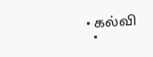• கல்வி
  •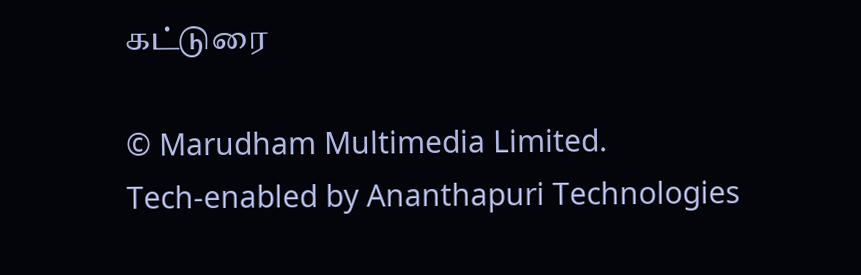கட்டுரை

© Marudham Multimedia Limited.
Tech-enabled by Ananthapuri Technologies